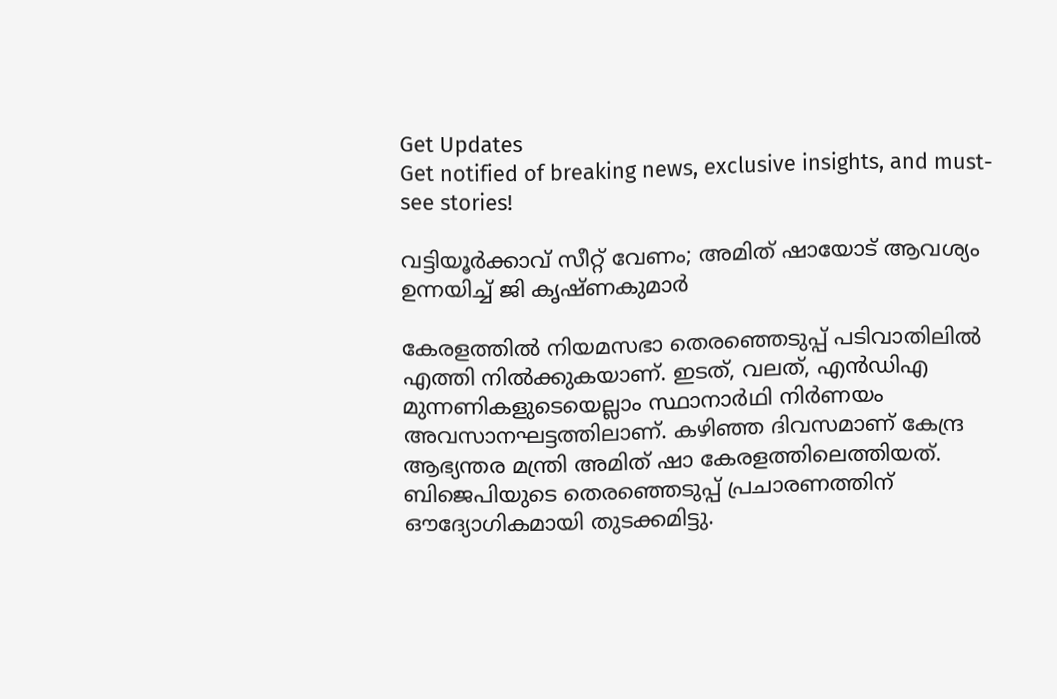Get Updates
Get notified of breaking news, exclusive insights, and must-see stories!

വട്ടിയൂർക്കാവ് സീറ്റ് വേണം; അമിത് ഷായോട് ആവശ്യം ഉന്നയിച്ച് ജി കൃഷ്ണകുമാർ

കേരളത്തിൽ നിയമസഭാ തെരഞ്ഞെടുപ്പ് പടിവാതിലിൽ എത്തി നിൽക്കുകയാണ്. ഇടത്, വലത്, എൻഡിഎ മുന്നണികളുടെയെല്ലാം സ്ഥാനാർഥി നിർണയം അവസാനഘട്ടത്തിലാണ്. കഴിഞ്ഞ ദിവസമാണ് കേന്ദ്ര ആഭ്യന്തര മന്ത്രി അമിത് ഷാ കേരളത്തിലെത്തിയത്. ബിജെപിയുടെ തെരഞ്ഞെടുപ്പ് പ്രചാരണത്തിന് ഔദ്യോഗികമായി തുടക്കമിട്ടു.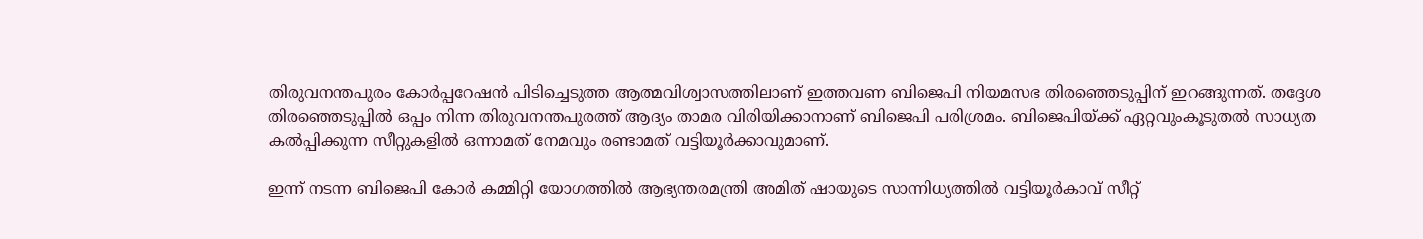തിരുവനന്തപുരം കോര്‍പ്പറേഷന്‍ പിടിച്ചെടുത്ത ആത്മവിശ്വാസത്തിലാണ് ഇത്തവണ ബിജെപി നിയമസഭ തിരഞ്ഞെടുപ്പിന് ഇറങ്ങുന്നത്. തദ്ദേശ തിരഞ്ഞെടുപ്പില്‍ ഒപ്പം നിന്ന തിരുവനന്തപുരത്ത് ആദ്യം താമര വിരിയിക്കാനാണ് ബിജെപി പരിശ്രമം. ബിജെപിയ്ക്ക് ഏറ്റവുംകൂടുതല്‍ സാധ്യത കല്‍പ്പിക്കുന്ന സീറ്റുകളില്‍ ഒന്നാമത് നേമവും രണ്ടാമത് വട്ടിയൂർക്കാവുമാണ്.

ഇന്ന് നടന്ന ബിജെപി കോർ കമ്മിറ്റി യോഗത്തിൽ ആഭ്യന്തരമന്ത്രി അമിത് ഷായുടെ സാന്നിധ്യത്തിൽ വട്ടിയൂർകാവ് സീറ്റ്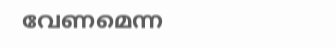വേണമെന്ന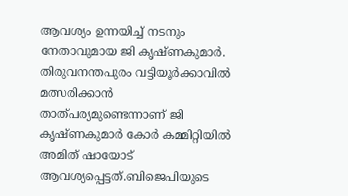ആവശ്യം ഉന്നയിച്ച് നടനും നേതാവുമായ ജി കൃഷ്ണകുമാർ. തിരുവനന്തപുരം വട്ടിയൂർക്കാവിൽ മത്സരിക്കാൻ താത്പര്യമുണ്ടെന്നാണ് ജി കൃഷ്ണകുമാർ കോർ കമ്മിറ്റിയിൽ അമിത് ഷായോട് ആവശ്യപ്പെട്ടത്.ബിജെപിയുടെ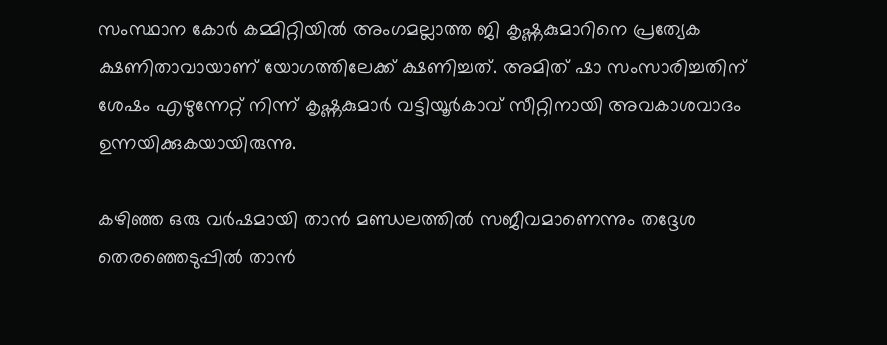സംസ്ഥാന കോർ കമ്മിറ്റിയിൽ അംഗമല്ലാത്ത ജി കൃഷ്ണകുമാറിനെ പ്രത്യേക ക്ഷണിതാവായാണ് യോഗത്തിലേക്ക് ക്ഷണിച്ചത്. അമിത് ഷാ സംസാരിച്ചതിന് ശേഷം എഴുന്നേറ്റ് നിന്ന് കൃഷ്ണകുമാർ വട്ടിയൂർകാവ് സീറ്റിനായി അവകാശവാദം ഉന്നയിക്കുകയായിരുന്നു.

കഴിഞ്ഞ ഒരു വർഷമായി താൻ മണ്ഡലത്തിൽ സജീവമാണെന്നും തദ്ദേശ തെരഞ്ഞെടുപ്പിൽ താൻ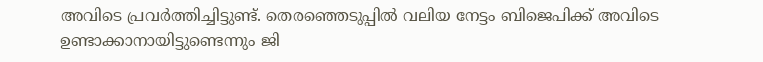അവിടെ പ്രവർത്തിച്ചിട്ടുണ്ട്. തെരഞ്ഞെടുപ്പിൽ വലിയ നേട്ടം ബിജെപിക്ക് അവിടെ ഉണ്ടാക്കാനായിട്ടുണ്ടെന്നും ജി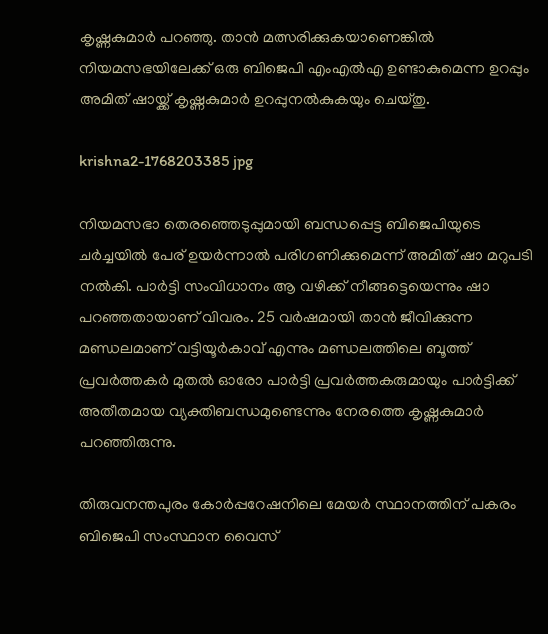കൃഷ്ണകുമാർ പറഞ്ഞു. താൻ മത്സരിക്കുകയാണെങ്കിൽ നിയമസഭയിലേക്ക് ഒരു ബിജെപി എംഎൽഎ ഉണ്ടാകുമെന്ന ഉറപ്പും അമിത് ഷായ്ക്ക് കൃഷ്ണകുമാർ ഉറപ്പുനൽകുകയും ചെയ്തു.

krishna2-1768203385 jpg

നിയമസഭാ തെരഞ്ഞെടുപ്പുമായി ബന്ധപ്പെട്ട ബിജെപിയുടെ ചർച്ചയിൽ പേര് ഉയർന്നാൽ പരിഗണിക്കുമെന്ന് അമിത് ഷാ മറുപടി നൽകി. പാർട്ടി സംവിധാനം ആ വഴിക്ക് നീങ്ങട്ടെയെന്നും ഷാ പറഞ്ഞതായാണ് വിവരം. 25 വർഷമായി താൻ ജീവിക്കുന്ന മണ്ഡലമാണ് വട്ടിയൂർകാവ് എന്നും മണ്ഡലത്തിലെ ബൂത്ത് പ്രവർത്തകർ മുതൽ ഓരോ പാർട്ടി പ്രവർത്തകരുമായും പാർട്ടിക്ക് അതീതമായ വ്യക്തിബന്ധമുണ്ടെന്നും നേരത്തെ കൃഷ്ണകുമാർ പറഞ്ഞിരുന്നു.

തിരുവനന്തപുരം കോർപ്പറേഷനിലെ മേയർ സ്ഥാനത്തിന് പകരം ബിജെപി സംസ്ഥാന വൈസ്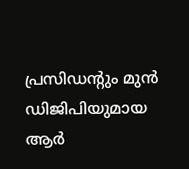പ്രസിഡന്റും മുൻ ഡിജിപിയുമായ ആർ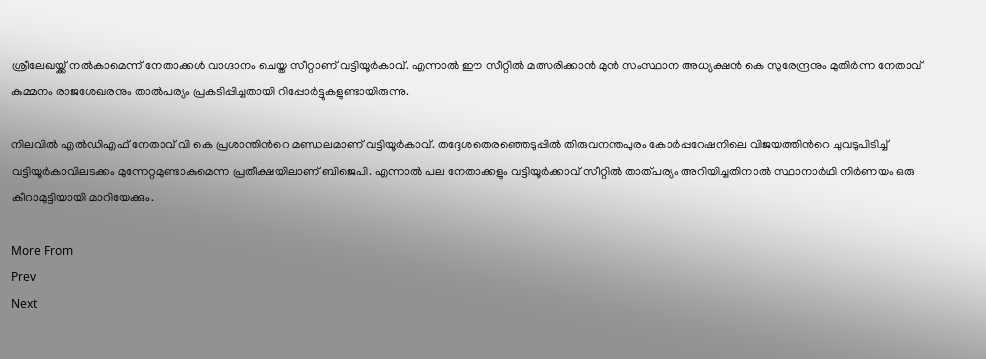ശ്രീലേഖയ്ക്ക് നൽകാമെന്ന് നേതാക്കൾ വാഗ്ദാനം ചെയ്ത സീറ്റാണ് വട്ടിയൂർകാവ്. എന്നാൽ ഈ സീറ്റിൽ മത്സരിക്കാൻ മുൻ സംസ്ഥാന അധ്യക്ഷൻ കെ സുരേന്ദ്രനും മുതിർന്ന നേതാവ് കുമ്മനം രാജശേഖരനും താൽപര്യം പ്രകടിപ്പിച്ചതായി റിപ്പോർട്ടുകളുണ്ടായിരുന്നു.

നിലവിൽ എൽഡിഎഫ് നേതാവ് വി കെ പ്രശാന്തിന്‍റെ മണ്ഡലമാണ് വട്ടിയൂർകാവ്. തദ്ദേശതെരഞ്ഞെടുപ്പിൽ തിരുവനന്തപുരം കോർപ്പറേഷനിലെ വിജയത്തിന്‍റെ ചുവടുപിടിച്ച് വട്ടിയൂർകാവിലടക്കം മുന്നേറ്റമുണ്ടാകുമെന്ന പ്രതീക്ഷയിലാണ് ബിജെപി. എന്നാൽ പല നേതാക്കളും വട്ടിയൂർക്കാവ് സീറ്റിൽ താത്പര്യം അറിയിച്ചതിനാൽ സ്ഥാനാർഥി നിർണയം ഒരു കീറാമുട്ടിയായി മാറിയേക്കും.

More From
Prev
Next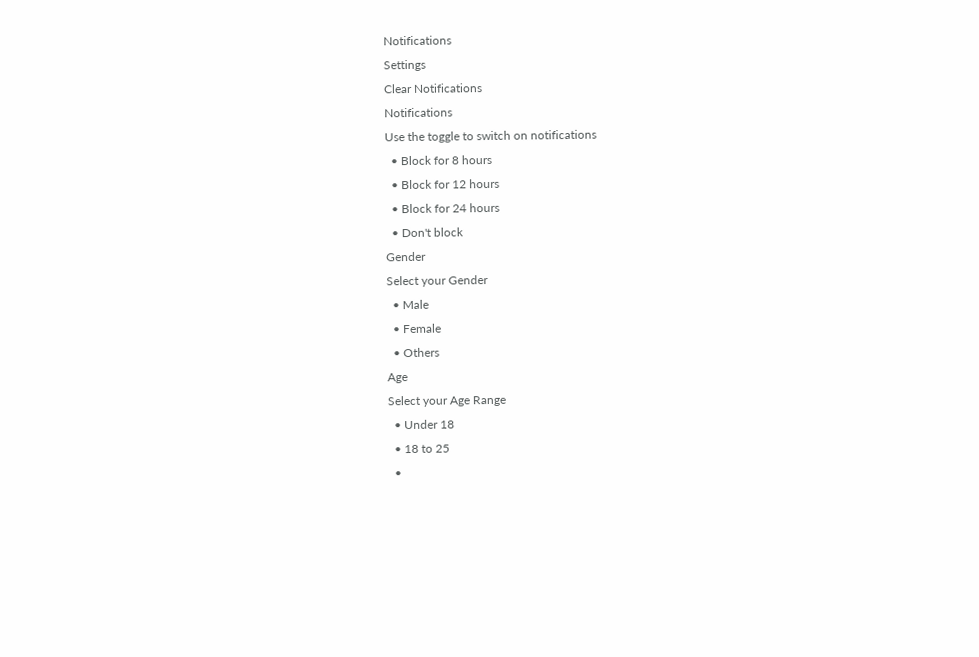Notifications
Settings
Clear Notifications
Notifications
Use the toggle to switch on notifications
  • Block for 8 hours
  • Block for 12 hours
  • Block for 24 hours
  • Don't block
Gender
Select your Gender
  • Male
  • Female
  • Others
Age
Select your Age Range
  • Under 18
  • 18 to 25
  •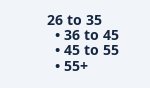26 to 35
  • 36 to 45
  • 45 to 55
  • 55+